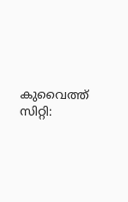കുവൈത്ത് സിറ്റി: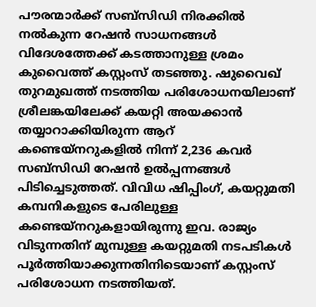പൗരന്മാർക്ക് സബ്സിഡി നിരക്കിൽ നൽകുന്ന റേഷൻ സാധനങ്ങൾ വിദേശത്തേക്ക് കടത്താനുള്ള ശ്രമം കുവൈത്ത് കസ്റ്റംസ് തടഞ്ഞു. ഷുവൈഖ് തുറമുഖത്ത് നടത്തിയ പരിശോധനയിലാണ് ശ്രീലങ്കയിലേക്ക് കയറ്റി അയക്കാൻ തയ്യാറാക്കിയിരുന്ന ആറ് കണ്ടെയ്നറുകളിൽ നിന്ന് 2,236 കവർ സബ്സിഡി റേഷൻ ഉൽപ്പന്നങ്ങൾ പിടിച്ചെടുത്തത്. വിവിധ ഷിപ്പിംഗ്, കയറ്റുമതി കമ്പനികളുടെ പേരിലുള്ള കണ്ടെയ്നറുകളായിരുന്നു ഇവ. രാജ്യം വിടുന്നതിന് മുമ്പുള്ള കയറ്റുമതി നടപടികൾ പൂർത്തിയാക്കുന്നതിനിടെയാണ് കസ്റ്റംസ് പരിശോധന നടത്തിയത്.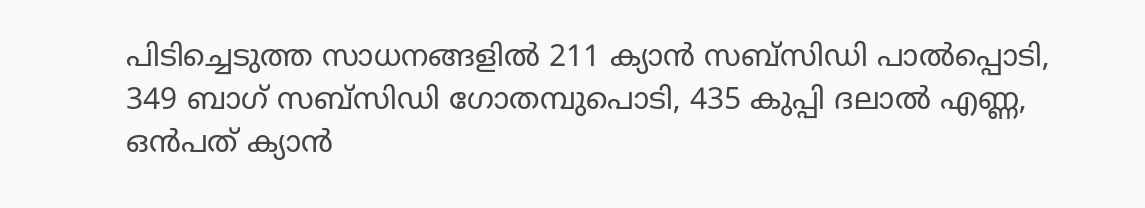പിടിച്ചെടുത്ത സാധനങ്ങളിൽ 211 ക്യാൻ സബ്സിഡി പാൽപ്പൊടി, 349 ബാഗ് സബ്സിഡി ഗോതമ്പുപൊടി, 435 കുപ്പി ദലാൽ എണ്ണ, ഒൻപത് ക്യാൻ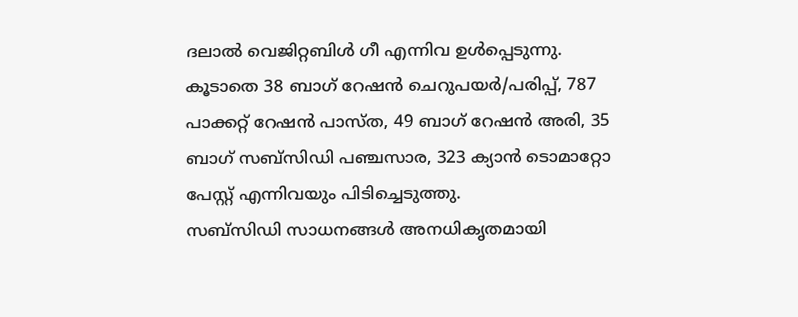ദലാൽ വെജിറ്റബിൾ ഗീ എന്നിവ ഉൾപ്പെടുന്നു. കൂടാതെ 38 ബാഗ് റേഷൻ ചെറുപയർ/പരിപ്പ്, 787 പാക്കറ്റ് റേഷൻ പാസ്ത, 49 ബാഗ് റേഷൻ അരി, 35 ബാഗ് സബ്സിഡി പഞ്ചസാര, 323 ക്യാൻ ടൊമാറ്റോ പേസ്റ്റ് എന്നിവയും പിടിച്ചെടുത്തു.
സബ്സിഡി സാധനങ്ങൾ അനധികൃതമായി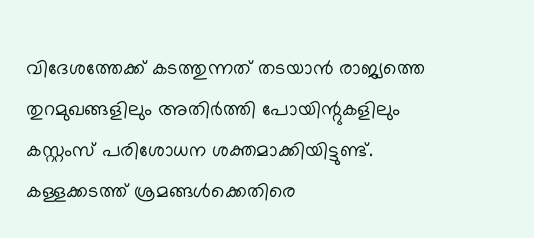വിദേശത്തേക്ക് കടത്തുന്നത് തടയാൻ രാജ്യത്തെ തുറമുഖങ്ങളിലും അതിർത്തി പോയിന്റുകളിലും കസ്റ്റംസ് പരിശോധന ശക്തമാക്കിയിട്ടുണ്ട്. കള്ളക്കടത്ത് ശ്രമങ്ങൾക്കെതിരെ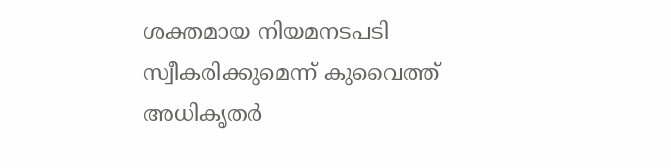ശക്തമായ നിയമനടപടി സ്വീകരിക്കുമെന്ന് കുവൈത്ത് അധികൃതർ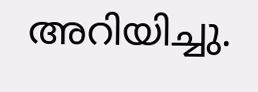അറിയിച്ചു.